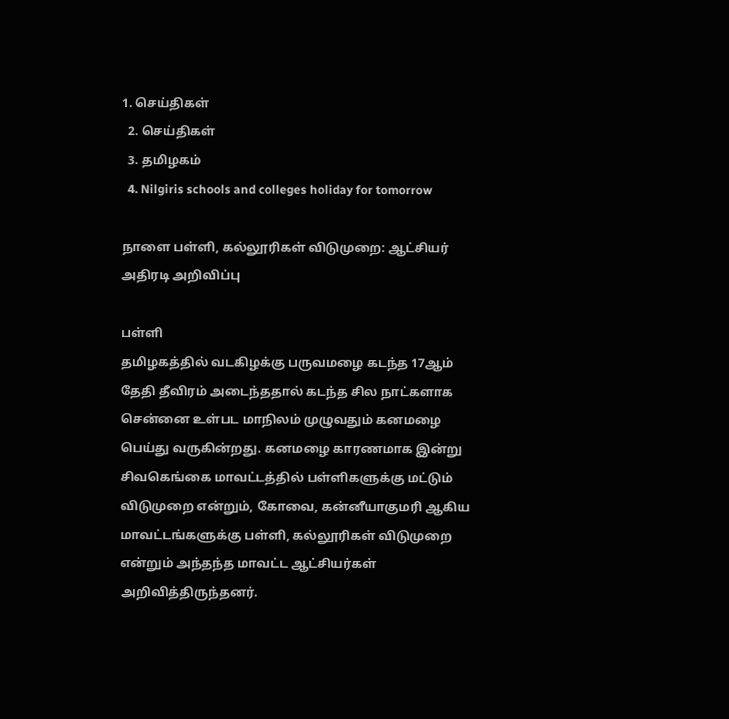1. செய்திகள்
  2. செய்திகள்
  3. த‌மிழக‌ம்
  4. Nilgiris schools and colleges holiday for tomorrow

நாளை பள்ளி, கல்லூரிகள் விடுமுறை: ஆட்சியர் அதிரடி அறிவிப்பு

பள்ளி
தமிழகத்தில் வடகிழக்கு பருவமழை கடந்த 17ஆம் தேதி தீவிரம் அடைந்ததால் கடந்த சில நாட்களாக சென்னை உள்பட மாநிலம் முழுவதும் கனமழை பெய்து வருகின்றது. கனமழை காரணமாக இன்று சிவகெங்கை மாவட்டத்தில் பள்ளிகளுக்கு மட்டும் விடுமுறை என்றும், கோவை, கன்னீயாகுமரி ஆகிய மாவட்டங்களுக்கு பள்ளி, கல்லூரிகள் விடுமுறை என்றும் அந்தந்த மாவட்ட ஆட்சியர்கள் அறிவித்திருந்தனர்.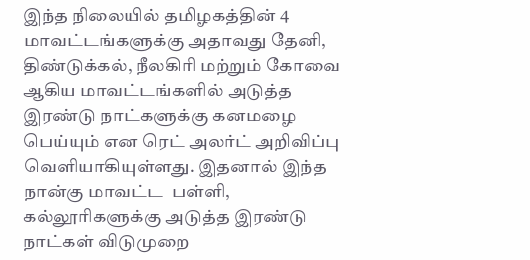இந்த நிலையில் தமிழகத்தின் 4 மாவட்டங்களுக்கு அதாவது தேனி, திண்டுக்கல், நீலகிரி மற்றும் கோவை ஆகிய மாவட்டங்களில் அடுத்த இரண்டு நாட்களுக்கு கனமழை பெய்யும் என ரெட் அலர்ட் அறிவிப்பு வெளியாகியுள்ளது. இதனால் இந்த நான்கு மாவட்ட  பள்ளி, கல்லூரிகளுக்கு அடுத்த இரண்டு நாட்கள் விடுமுறை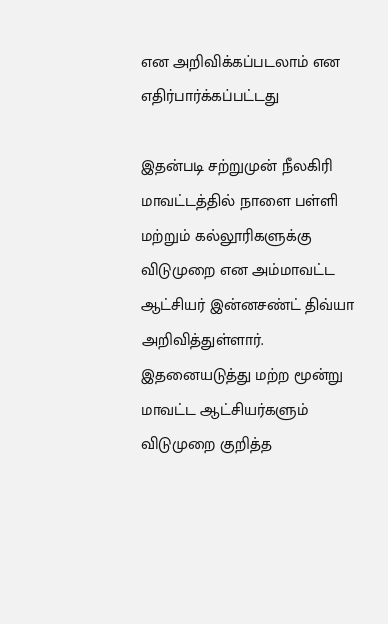என அறிவிக்கப்படலாம் என எதிர்பார்க்கப்பட்டது

இதன்படி சற்றுமுன் நீலகிரி மாவட்டத்தில் நாளை பள்ளி மற்றும் கல்லூரிகளுக்கு விடுமுறை என அம்மாவட்ட ஆட்சியர் இன்னசண்ட் திவ்யா அறிவித்துள்ளார். இதனையடுத்து மற்ற மூன்று மாவட்ட ஆட்சியர்களும் விடுமுறை குறித்த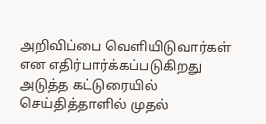அறிவிப்பை வெளியிடுவார்கள் என எதிர்பார்க்கப்படுகிறது
அடுத்த கட்டுரையில்
செய்தித்தாளில் முதல்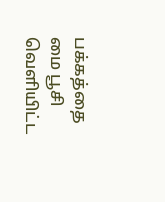பக்கத்தை மை பூசி வெளியிட்ட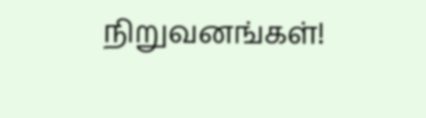நிறுவனங்கள்!